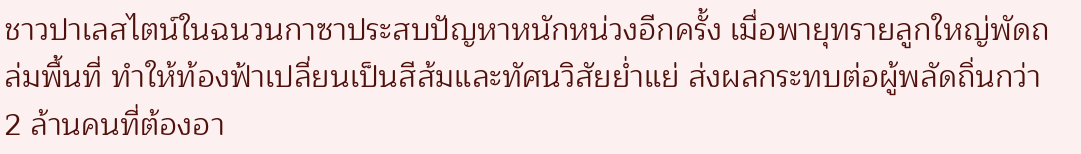ชาวปาเลสไตน์ในฉนวนกาซาประสบปัญหาหนักหน่วงอีกครั้ง เมื่อพายุทรายลูกใหญ่พัดถล่มพื้นที่ ทำให้ท้องฟ้าเปลี่ยนเป็นสีส้มและทัศนวิสัยย่ำแย่ ส่งผลกระทบต่อผู้พลัดถิ่นกว่า 2 ล้านคนที่ต้องอา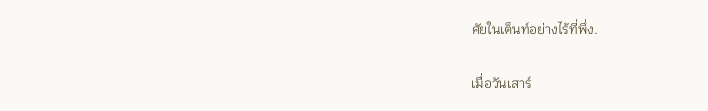ศัยในเต็นท์อย่างไร้ที่พึ่ง.

เมื่อวันเสาร์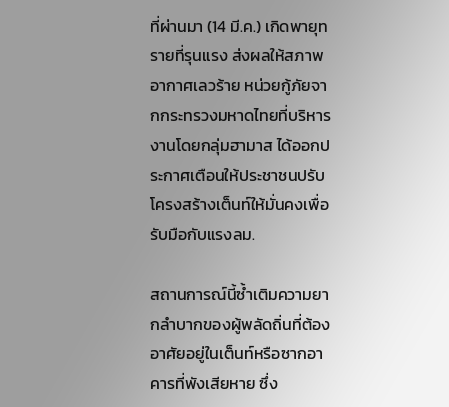ที่ผ่านมา (14 มี.ค.) เกิดพายุทรายที่รุนแรง ส่งผลให้สภาพอากาศเลวร้าย หน่วยกู้ภัยจากกระทรวงมหาดไทยที่บริหารงานโดยกลุ่มฮามาส ได้ออกประกาศเตือนให้ประชาชนปรับโครงสร้างเต็นท์ให้มั่นคงเพื่อรับมือกับแรงลม.

สถานการณ์นี้ซ้ำเติมความยากลำบากของผู้พลัดถิ่นที่ต้องอาศัยอยู่ในเต็นท์หรือซากอาคารที่พังเสียหาย ซึ่ง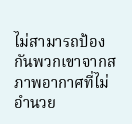ไม่สามารถป้องกันพวกเขาจากสภาพอากาศที่ไม่อำนวย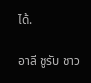ได้.

อาลี ชูรับ ชาว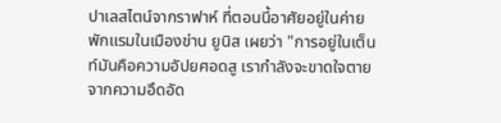ปาเลสไตน์จากราฟาห์ ที่ตอนนี้อาศัยอยู่ในค่ายพักแรมในเมืองข่าน ยูนิส เผยว่า "การอยู่ในเต็นท์มันคือความอัปยศอดสู เรากำลังจะขาดใจตายจากความอึดอัด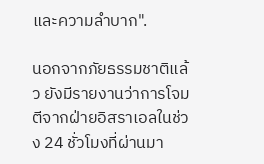และความลำบาก".

นอกจากภัยธรรมชาติแล้ว ยังมีรายงานว่าการโจมตีจากฝ่ายอิสราเอลในช่วง 24 ชั่วโมงที่ผ่านมา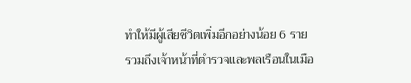ทำให้มีผู้เสียชีวิตเพิ่มอีกอย่างน้อย 6 ราย รวมถึงเจ้าหน้าที่ตำรวจและพลเรือนในเมือ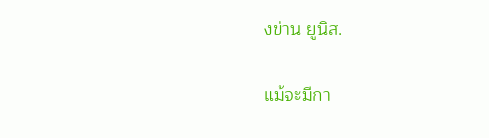งข่าน ยูนิส.

แม้จะมีกา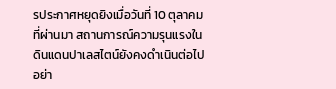รประกาศหยุดยิงเมื่อวันที่ 10 ตุลาคมที่ผ่านมา สถานการณ์ความรุนแรงในดินแดนปาเลสไตน์ยังคงดำเนินต่อไปอย่า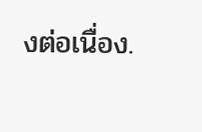งต่อเนื่อง.